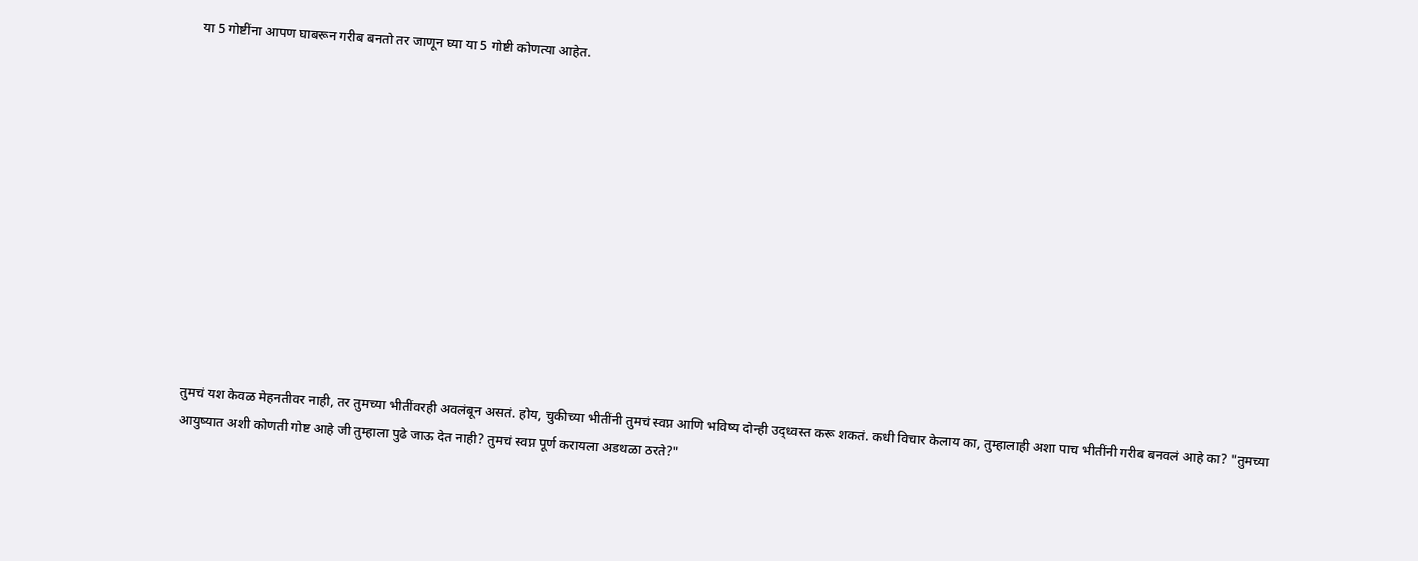या 5 गोष्टींना आपण घाबरून गरीब बनतो तर जाणून घ्या या 5 गोष्टी कोणत्या आहेत.












तुमचं यश केवळ मेहनतीवर नाही, तर तुमच्या भीतींवरही अवलंबून असतं. होय, चुकीच्या भीतींनी तुमचं स्वप्न आणि भविष्य दोन्ही उद्ध्वस्त करू शकतं. कधी विचार केलाय का, तुम्हालाही अशा पाच भीतींनी गरीब बनवलं आहे का? "तुमच्या आयुष्यात अशी कोणती गोष्ट आहे जी तुम्हाला पुढे जाऊ देत नाही? तुमचं स्वप्न पूर्ण करायला अडथळा ठरते?"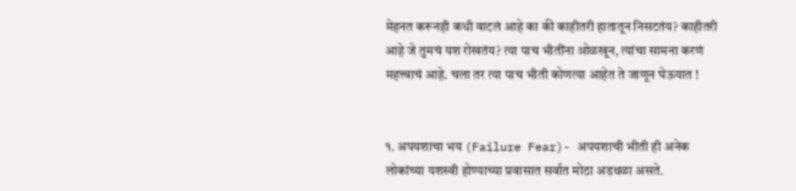मेहनत करूनही कधी वाटलं आहे का की काहीतरी हातातून निसटतंय? काहीतरी आहे जे तुमचं यश रोखतंय? त्या पाच भीतींना ओळखून, त्यांचा सामना करणं महत्त्वाचं आहे. चला तर त्या पाच भीती कोणत्या आहेत ते जाणून घेऊयात !


१. अपयशाचा भय (Failure Fear)- अपयशाची भीती ही अनेक लोकांच्या यशस्वी होण्याच्या प्रवासात सर्वात मोठा अडथळा असते.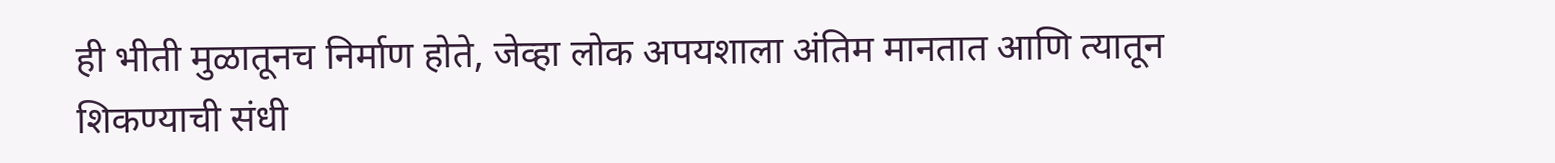ही भीती मुळातूनच निर्माण होते, जेव्हा लोक अपयशाला अंतिम मानतात आणि त्यातून शिकण्याची संधी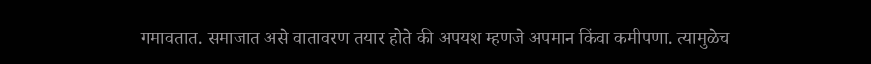गमावतात. समाजात असे वातावरण तयार होते की अपयश म्हणजे अपमान किंवा कमीपणा. त्यामुळेच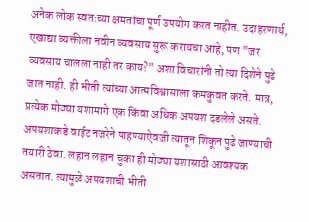अनेक लोक स्वतःच्या क्षमतांचा पूर्ण उपयोग करत नाहीत. उदाहरणार्थ, एखाद्या व्यक्तीला नवीन व्यवसाय सुरू करायचा आहे, पण "जर व्यवसाय चालला नाही तर काय?" अशा विचारांनी तो त्या दिशेने पुढे जात नाही. ही भीती त्यांच्या आत्मविश्वासाला कमकुवत करते. मात्र, प्रत्येक मोठ्या यशामागे एक किंवा अधिक अपयश दडलेले असते. अपयशाकडे वाईट नजरेने पाहण्याऐवजी त्यातून शिकून पुढे जाण्याची तयारी ठेवा. लहान लहान चुका ही मोठ्या यशासाठी आवश्यक असतात. त्यामुळे अपयशाची भीती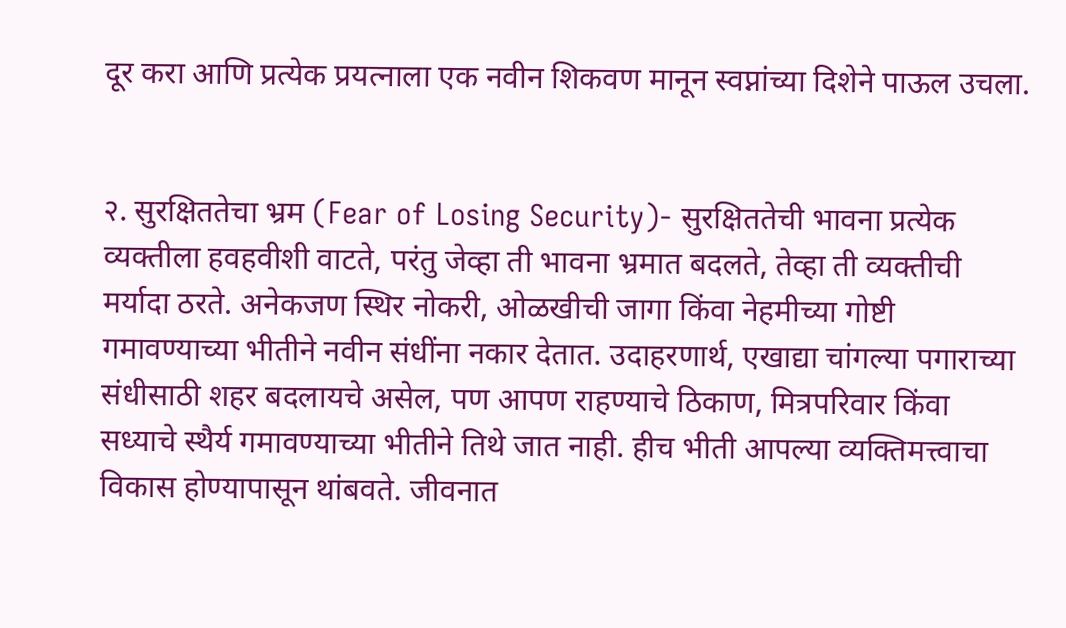दूर करा आणि प्रत्येक प्रयत्नाला एक नवीन शिकवण मानून स्वप्नांच्या दिशेने पाऊल उचला.


२. सुरक्षिततेचा भ्रम (Fear of Losing Security)- सुरक्षिततेची भावना प्रत्येक व्यक्तीला हवहवीशी वाटते, परंतु जेव्हा ती भावना भ्रमात बदलते, तेव्हा ती व्यक्तीची मर्यादा ठरते. अनेकजण स्थिर नोकरी, ओळखीची जागा किंवा नेहमीच्या गोष्टी गमावण्याच्या भीतीने नवीन संधींना नकार देतात. उदाहरणार्थ, एखाद्या चांगल्या पगाराच्या संधीसाठी शहर बदलायचे असेल, पण आपण राहण्याचे ठिकाण, मित्रपरिवार किंवा सध्याचे स्थैर्य गमावण्याच्या भीतीने तिथे जात नाही. हीच भीती आपल्या व्यक्तिमत्त्वाचा विकास होण्यापासून थांबवते. जीवनात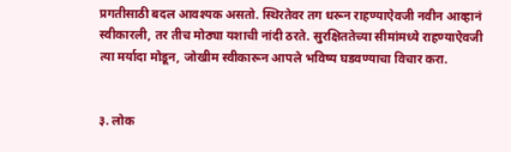प्रगतीसाठी बदल आवश्यक असतो. स्थिरतेवर तग धरून राहण्याऐवजी नवीन आव्हानं स्वीकारली, तर तीच मोठ्या यशाची नांदी ठरते. सुरक्षिततेच्या सीमांमध्ये राहण्याऐवजी त्या मर्यादा मोडून, जोखीम स्वीकारून आपले भविष्य घडवण्याचा विचार करा.


३. लोक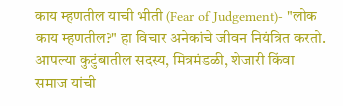काय म्हणतील याची भीती (Fear of Judgement)- "लोक काय म्हणतील?" हा विचार अनेकांचे जीवन नियंत्रित करतो. आपल्या कुटुंबातील सदस्य, मित्रमंडळी, शेजारी किंवा समाज यांची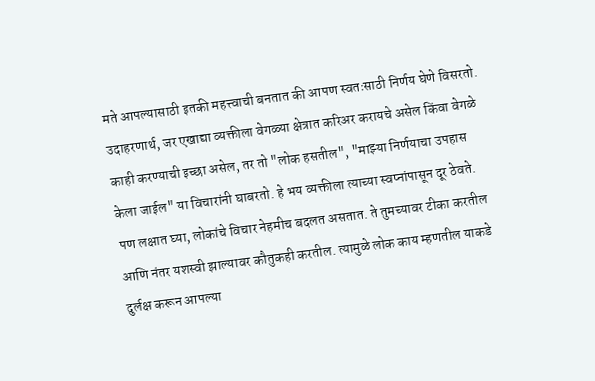मते आपल्यासाठी इतकी महत्त्वाची बनतात की आपण स्वतःसाठी निर्णय घेणे विसरतो. उदाहरणार्थ, जर एखाद्या व्यक्तीला वेगळ्या क्षेत्रात करिअर करायचे असेल किंवा वेगळे काही करण्याची इच्छा असेल, तर तो "लोक हसतील", "माझ्या निर्णयाचा उपहास केला जाईल" या विचारांनी घाबरतो. हे भय व्यक्तीला त्याच्या स्वप्नांपासून दूर ठेवते. पण लक्षात घ्या, लोकांचे विचार नेहमीच बदलत असतात. ते तुमच्यावर टीका करतील आणि नंतर यशस्वी झाल्यावर कौतुकही करतील. त्यामुळे लोक काय म्हणतील याकडे दुर्लक्ष करून आपल्या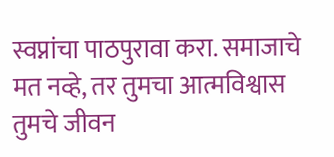स्वप्नांचा पाठपुरावा करा. समाजाचे मत नव्हे, तर तुमचा आत्मविश्वास तुमचे जीवन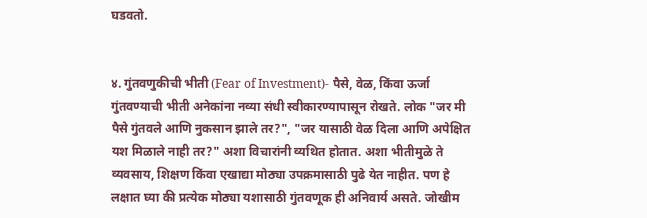घडवतो.


४. गुंतवणुकीची भीती (Fear of Investment)- पैसे, वेळ, किंवा ऊर्जा गुंतवण्याची भीती अनेकांना नव्या संधी स्वीकारण्यापासून रोखते. लोक "जर मी पैसे गुंतवले आणि नुकसान झाले तर?", "जर यासाठी वेळ दिला आणि अपेक्षित यश मिळाले नाही तर?" अशा विचारांनी व्यथित होतात. अशा भीतीमुळे ते व्यवसाय, शिक्षण किंवा एखाद्या मोठ्या उपक्रमासाठी पुढे येत नाहीत. पण हे लक्षात घ्या की प्रत्येक मोठ्या यशासाठी गुंतवणूक ही अनिवार्य असते. जोखीम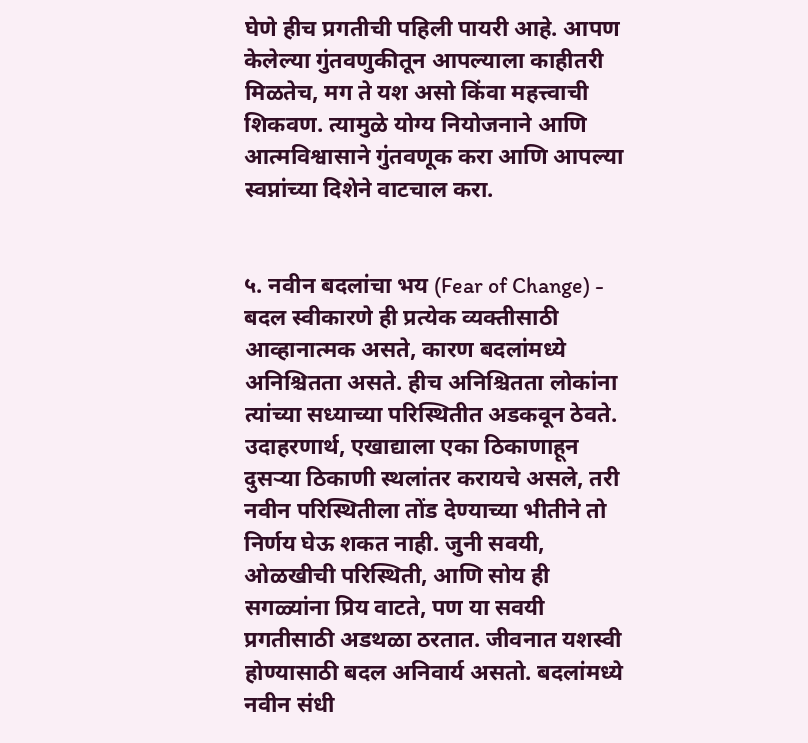घेणे हीच प्रगतीची पहिली पायरी आहे. आपण केलेल्या गुंतवणुकीतून आपल्याला काहीतरी मिळतेच, मग ते यश असो किंवा महत्त्वाची शिकवण. त्यामुळे योग्य नियोजनाने आणि आत्मविश्वासाने गुंतवणूक करा आणि आपल्या स्वप्नांच्या दिशेने वाटचाल करा.


५. नवीन बदलांचा भय (Fear of Change) - बदल स्वीकारणे ही प्रत्येक व्यक्तीसाठी आव्हानात्मक असते, कारण बदलांमध्ये अनिश्चितता असते. हीच अनिश्चितता लोकांना त्यांच्या सध्याच्या परिस्थितीत अडकवून ठेवते. उदाहरणार्थ, एखाद्याला एका ठिकाणाहून दुसऱ्या ठिकाणी स्थलांतर करायचे असले, तरी नवीन परिस्थितीला तोंड देण्याच्या भीतीने तो निर्णय घेऊ शकत नाही. जुनी सवयी, ओळखीची परिस्थिती, आणि सोय ही सगळ्यांना प्रिय वाटते, पण या सवयी प्रगतीसाठी अडथळा ठरतात. जीवनात यशस्वी होण्यासाठी बदल अनिवार्य असतो. बदलांमध्ये नवीन संधी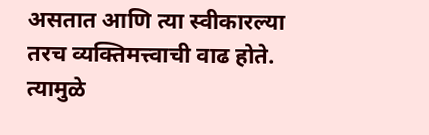असतात आणि त्या स्वीकारल्या तरच व्यक्तिमत्त्वाची वाढ होते. त्यामुळे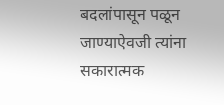बदलांपासून पळून जाण्याऐवजी त्यांना सकारात्मक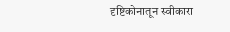दृष्टिकोनातून स्वीकारा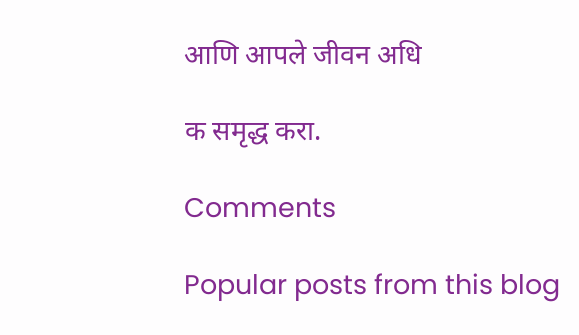आणि आपले जीवन अधि

क समृद्ध करा.

Comments

Popular posts from this blog